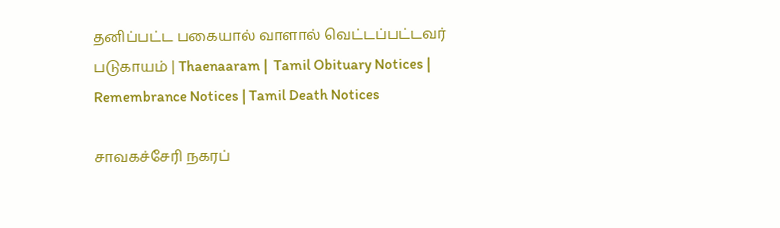தனிப்பட்ட பகையால் வாளால் வெட்டப்பட்டவர் படுகாயம் | Thaenaaram |  Tamil Obituary Notices | Remembrance Notices | Tamil Death Notices

சாவகச்சேரி நகரப்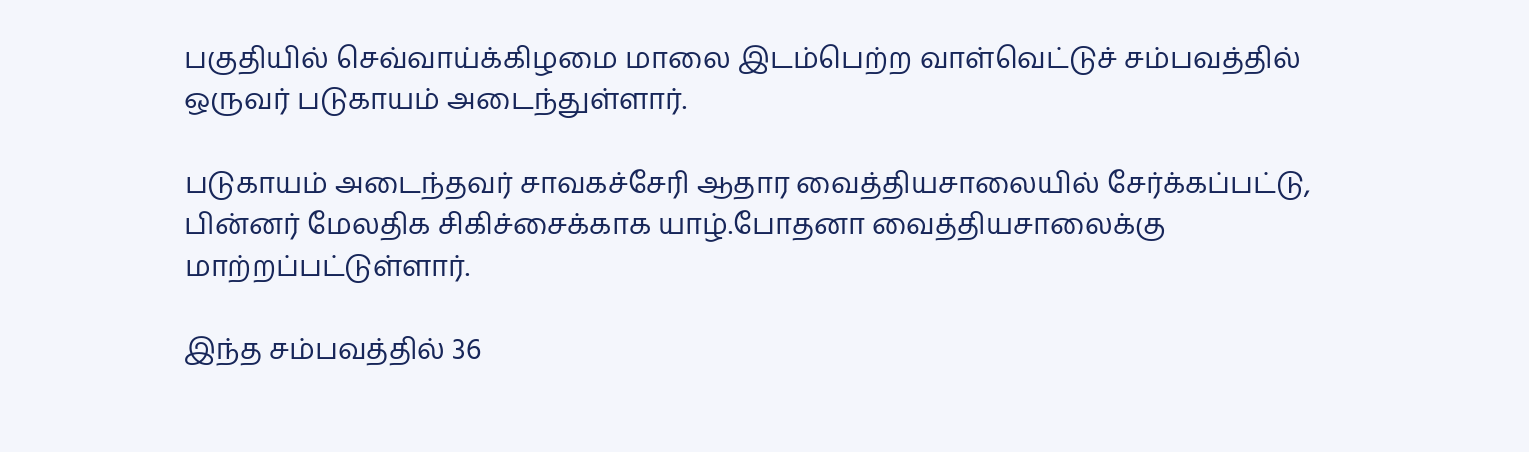பகுதியில் செவ்வாய்க்கிழமை மாலை இடம்பெற்ற வாள்வெட்டுச் சம்பவத்தில் ஒருவர் படுகாயம் அடைந்துள்ளார்.

படுகாயம் அடைந்தவர் சாவகச்சேரி ஆதார வைத்தியசாலையில் சேர்க்கப்பட்டு, பின்னர் மேலதிக சிகிச்சைக்காக யாழ்.போதனா வைத்தியசாலைக்கு மாற்றப்பட்டுள்ளார்.

இந்த சம்பவத்தில் 36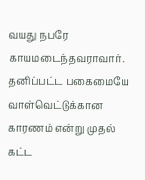வயது நபரே காயமடைந்தவராவார். தனிப்பட்ட பகைமையே வாள்வெட்டுக்கான காரணம் என்று முதல் கட்ட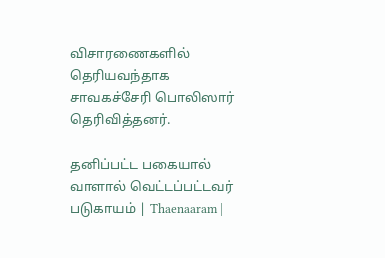விசாரணைகளில் தெரியவந்தாக சாவகச்சேரி பொலிஸார் தெரிவித்தனர்.

தனிப்பட்ட பகையால் வாளால் வெட்டப்பட்டவர் படுகாயம் | Thaenaaram |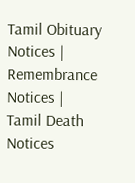Tamil Obituary Notices | Remembrance Notices | Tamil Death Notices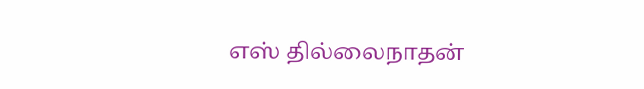எஸ் தில்லைநாதன்